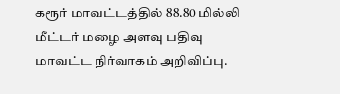கரூர் மாவட்டத்தில் 88.80 மில்லி மீட்டர் மழை அளவு பதிவு மாவட்ட நிர்வாகம் அறிவிப்பு.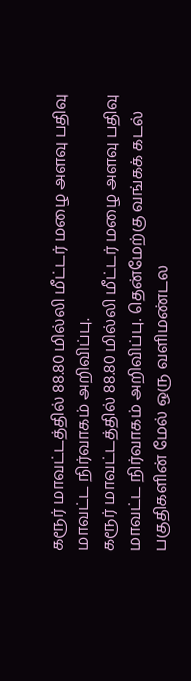கரூர் மாவட்டத்தில் 88.80 மில்லி மீட்டர் மழை அளவு பதிவு மாவட்ட நிர்வாகம் அறிவிப்பு.
கரூர் மாவட்டத்தில் 88.80 மில்லி மீட்டர் மழை அளவு பதிவு மாவட்ட நிர்வாகம் அறிவிப்பு. தென்மேற்கு வங்கக் கடல் பகுதிகளின் மேல் ஒரு வளிமண்டல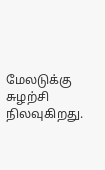மேலடுக்கு சுழற்சி நிலவுகிறது.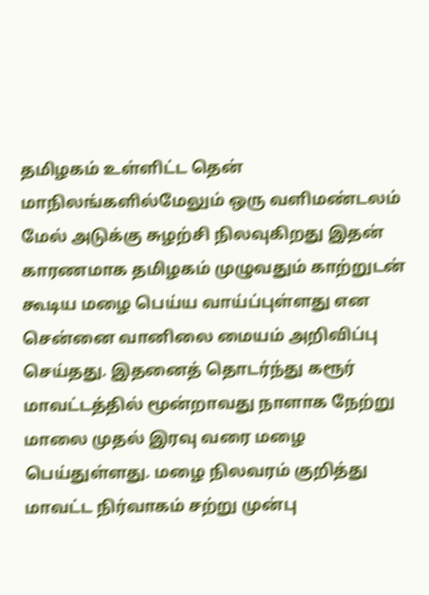தமிழகம் உள்ளிட்ட தென் மாநிலங்களில்மேலும் ஒரு வளிமண்டலம் மேல் அடுக்கு சுழற்சி நிலவுகிறது இதன் காரணமாக தமிழகம் முழுவதும் காற்றுடன் கூடிய மழை பெய்ய வாய்ப்புள்ளது என சென்னை வானிலை மையம் அறிவிப்பு செய்தது. இதனைத் தொடர்ந்து கரூர் மாவட்டத்தில் மூன்றாவது நாளாக நேற்று மாலை முதல் இரவு வரை மழை பெய்துள்ளது. மழை நிலவரம் குறித்து மாவட்ட நிர்வாகம் சற்று முன்பு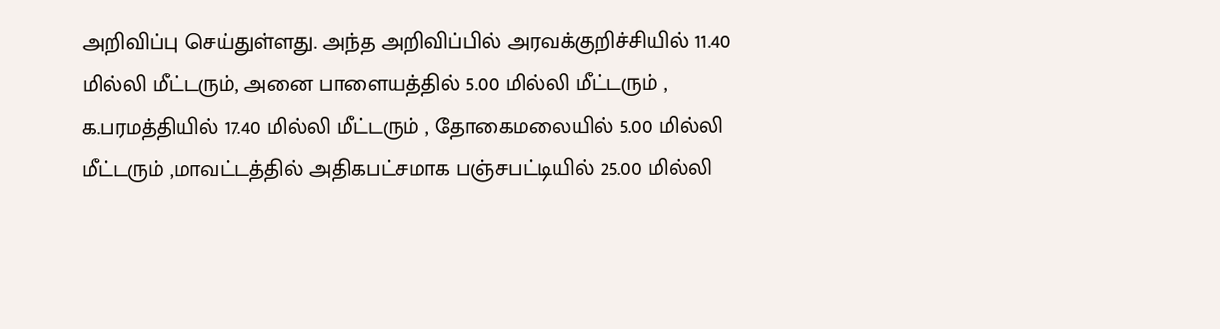அறிவிப்பு செய்துள்ளது. அந்த அறிவிப்பில் அரவக்குறிச்சியில் 11.40 மில்லி மீட்டரும், அனை பாளையத்தில் 5.00 மில்லி மீட்டரும் , க.பரமத்தியில் 17.40 மில்லி மீட்டரும் , தோகைமலையில் 5.00 மில்லி மீட்டரும் ,மாவட்டத்தில் அதிகபட்சமாக பஞ்சபட்டியில் 25.00 மில்லி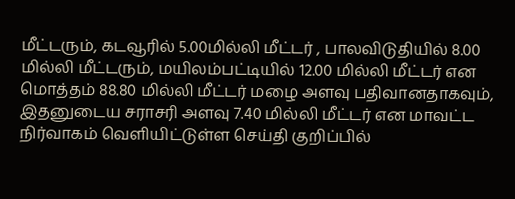மீட்டரும், கடவூரில் 5.00மில்லி மீட்டர் , பாலவிடுதியில் 8.00 மில்லி மீட்டரும், மயிலம்பட்டியில் 12.00 மில்லி மீட்டர் என மொத்தம் 88.80 மில்லி மீட்டர் மழை அளவு பதிவானதாகவும், இதனுடைய சராசரி அளவு 7.40 மில்லி மீட்டர் என மாவட்ட நிர்வாகம் வெளியிட்டுள்ள செய்தி குறிப்பில்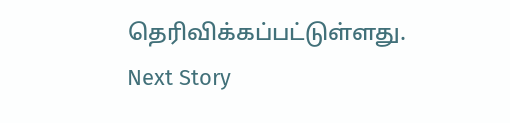தெரிவிக்கப்பட்டுள்ளது.
Next Story